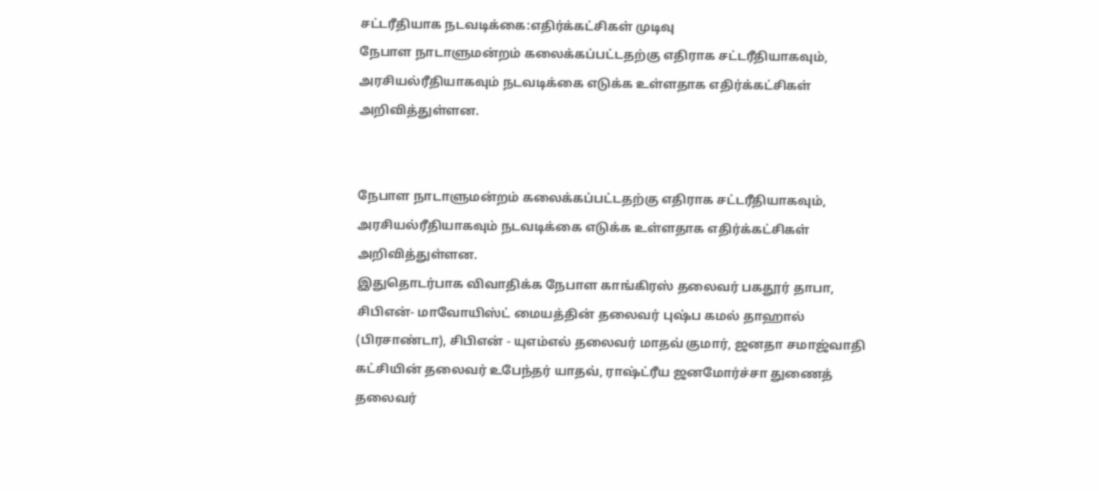சட்டரீதியாக நடவடிக்கை:எதிர்க்கட்சிகள் முடிவு
நேபாள நாடாளுமன்றம் கலைக்கப்பட்டதற்கு எதிராக சட்டரீதியாகவும், அரசியல்ரீதியாகவும் நடவடிக்கை எடுக்க உள்ளதாக எதிர்க்கட்சிகள் அறிவித்துள்ளன.


நேபாள நாடாளுமன்றம் கலைக்கப்பட்டதற்கு எதிராக சட்டரீதியாகவும், அரசியல்ரீதியாகவும் நடவடிக்கை எடுக்க உள்ளதாக எதிர்க்கட்சிகள் அறிவித்துள்ளன.
இதுதொடர்பாக விவாதிக்க நேபாள காங்கிரஸ் தலைவர் பகதூர் தாபா, சிபிஎன்- மாவோயிஸ்ட் மையத்தின் தலைவர் புஷ்ப கமல் தாஹால் (பிரசாண்டா), சிபிஎன் - யுஎம்எல் தலைவர் மாதவ் குமார், ஜனதா சமாஜ்வாதி கட்சியின் தலைவர் உபேந்தர் யாதவ், ராஷ்ட்ரீய ஜனமோர்ச்சா துணைத் தலைவர்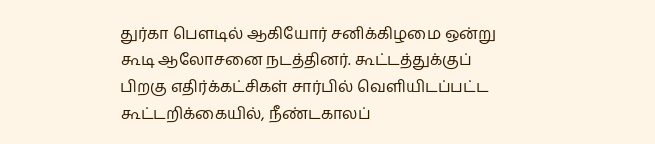துர்கா பெளடில் ஆகியோர் சனிக்கிழமை ஒன்று கூடி ஆலோசனை நடத்தினர். கூட்டத்துக்குப் பிறகு எதிர்க்கட்சிகள் சார்பில் வெளியிடப்பட்ட கூட்டறிக்கையில், நீண்டகாலப்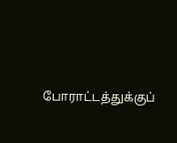போராட்டத்துக்குப்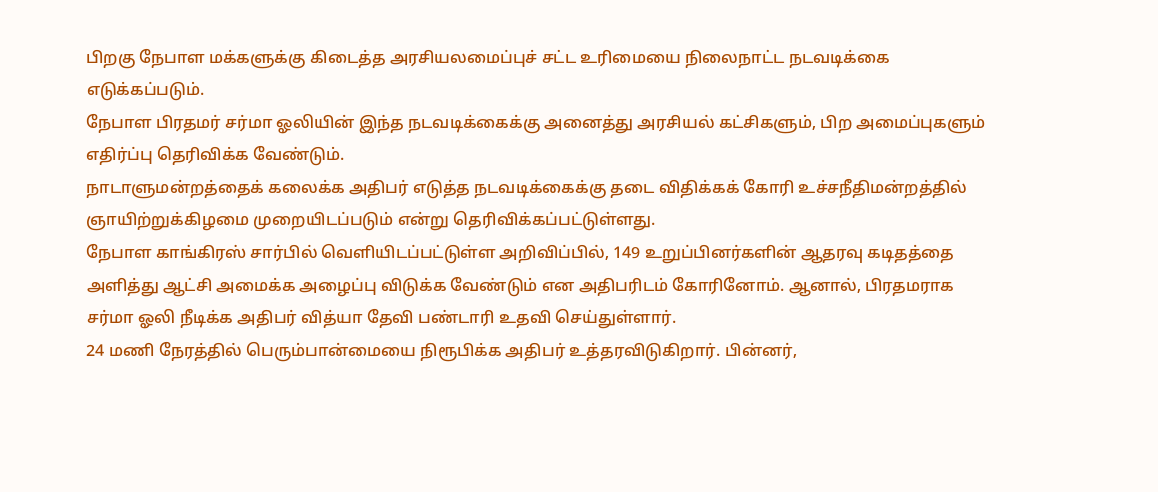பிறகு நேபாள மக்களுக்கு கிடைத்த அரசியலமைப்புச் சட்ட உரிமையை நிலைநாட்ட நடவடிக்கை எடுக்கப்படும்.
நேபாள பிரதமர் சர்மா ஓலியின் இந்த நடவடிக்கைக்கு அனைத்து அரசியல் கட்சிகளும், பிற அமைப்புகளும் எதிர்ப்பு தெரிவிக்க வேண்டும்.
நாடாளுமன்றத்தைக் கலைக்க அதிபர் எடுத்த நடவடிக்கைக்கு தடை விதிக்கக் கோரி உச்சநீதிமன்றத்தில் ஞாயிற்றுக்கிழமை முறையிடப்படும் என்று தெரிவிக்கப்பட்டுள்ளது.
நேபாள காங்கிரஸ் சார்பில் வெளியிடப்பட்டுள்ள அறிவிப்பில், 149 உறுப்பினர்களின் ஆதரவு கடிதத்தை அளித்து ஆட்சி அமைக்க அழைப்பு விடுக்க வேண்டும் என அதிபரிடம் கோரினோம். ஆனால், பிரதமராக சர்மா ஓலி நீடிக்க அதிபர் வித்யா தேவி பண்டாரி உதவி செய்துள்ளார்.
24 மணி நேரத்தில் பெரும்பான்மையை நிரூபிக்க அதிபர் உத்தரவிடுகிறார். பின்னர்,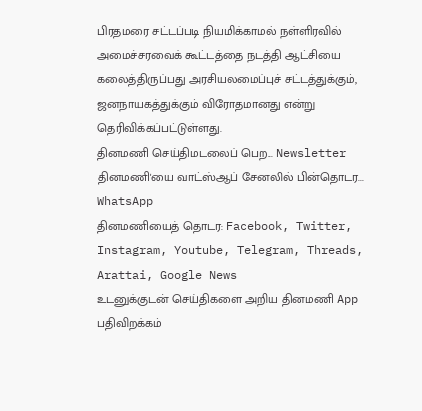பிரதமரை சட்டப்படி நியமிக்காமல் நள்ளிரவில் அமைச்சரவைக் கூட்டத்தை நடத்தி ஆட்சியை கலைத்திருப்பது அரசியலமைப்புச் சட்டத்துக்கும், ஜனநாயகத்துக்கும் விரோதமானது என்று தெரிவிக்கப்பட்டுள்ளது.
தினமணி செய்திமடலைப் பெற... Newsletter
தினமணி'யை வாட்ஸ்ஆப் சேனலில் பின்தொடர... WhatsApp
தினமணியைத் தொடர: Facebook, Twitter, Instagram, Youtube, Telegram, Threads, Arattai, Google News
உடனுக்குடன் செய்திகளை அறிய தினமணி App பதிவிறக்கம்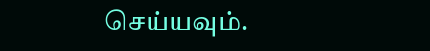செய்யவும்.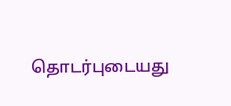தொடர்புடையது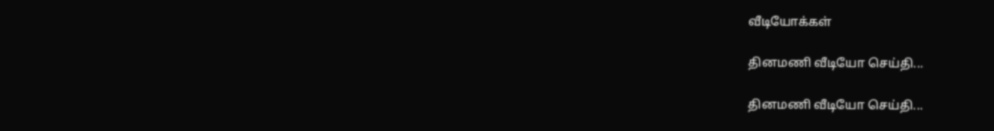வீடியோக்கள்

தினமணி வீடியோ செய்தி...

தினமணி வீடியோ செய்தி...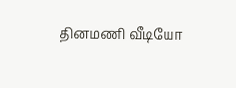தினமணி வீடியோ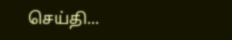செய்தி...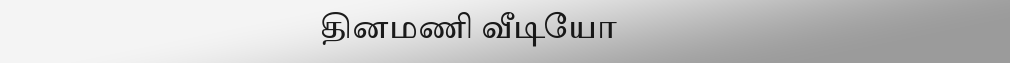தினமணி வீடியோ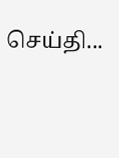செய்தி...